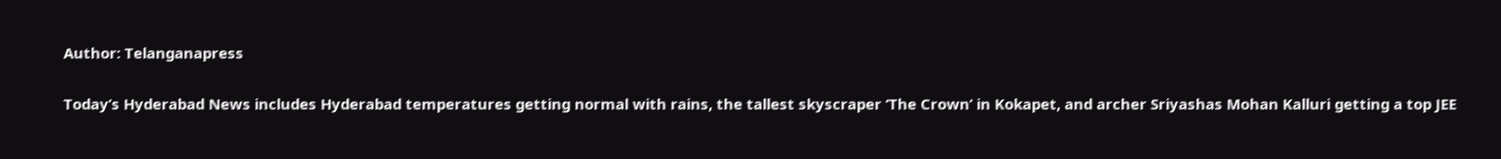Author: Telanganapress

Today’s Hyderabad News includes Hyderabad temperatures getting normal with rains, the tallest skyscraper ‘The Crown’ in Kokapet, and archer Sriyashas Mohan Kalluri getting a top JEE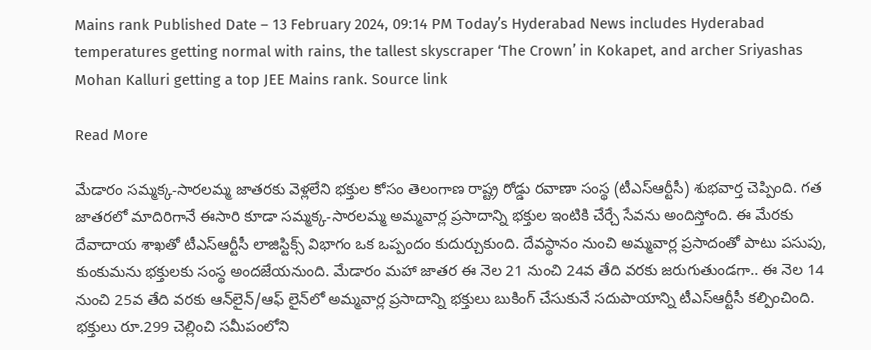Mains rank Published Date – 13 February 2024, 09:14 PM Today’s Hyderabad News includes Hyderabad temperatures getting normal with rains, the tallest skyscraper ‘The Crown’ in Kokapet, and archer Sriyashas Mohan Kalluri getting a top JEE Mains rank. Source link

Read More

మేడారం సమ్మక్క-సారలమ్మ జాతరకు వెళ్లలేని భక్తుల కోసం తెలంగాణ రాష్ట్ర రోడ్డు రవాణా సంస్థ (టీఎస్‌ఆర్టీసీ) శుభవార్త చెప్పింది. గత జాతరలో మాదిరిగానే ఈసారి కూడా సమ్మక్క-సారలమ్మ అమ్మవార్ల ప్రసాదాన్ని భక్తుల ఇంటికి చేర్చే సేవను అందిస్తోంది. ఈ మేరకు దేవాదాయ శాఖతో టీఎస్‌ఆర్టీసీ లాజిస్టిక్స్‌ విభాగం ఒక ఒప్పందం కుదుర్చుకుంది. దేవస్థానం నుంచి అమ్మవార్ల ప్రసాదంతో పాటు పసుపు, కుంకుమను భక్తులకు సంస్థ అందజేయనుంది. మేడారం మహా జాతర ఈ నెల 21 నుంచి 24వ తేది వరకు జరుగుతుండగా.. ఈ నెల 14 నుంచి 25వ తేది వరకు ఆన్‌లైన్‌/ఆఫ్‌ లైన్‌లో అమ్మవార్ల ప్రసాదాన్ని భక్తులు బుకింగ్‌ చేసుకునే సదుపాయాన్ని టీఎస్‌ఆర్టీసీ కల్పించింది. భక్తులు రూ.299 చెల్లించి సమీపంలోని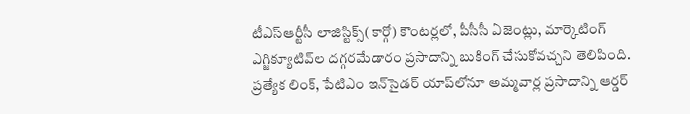టీఎస్‌ఆర్టీసీ లాజిస్టిక్స్‌(కార్గో) కౌంటర్లలో, పీసీసీ ఏజెంట్లు, మార్కెటింగ్‌ ఎగ్జిక్యూటివ్‌ల దగ్గరమేడారం ప్రసాదాన్ని బుకింగ్‌ చేసుకోవచ్చని తెలిపింది. ప్రత్యేక లింక్‌, పేటిఎం ఇన్‌సైడర్‌ యాప్‌లోనూ అమ్మవార్ల ప్రసాదాన్ని ఆర్డర్‌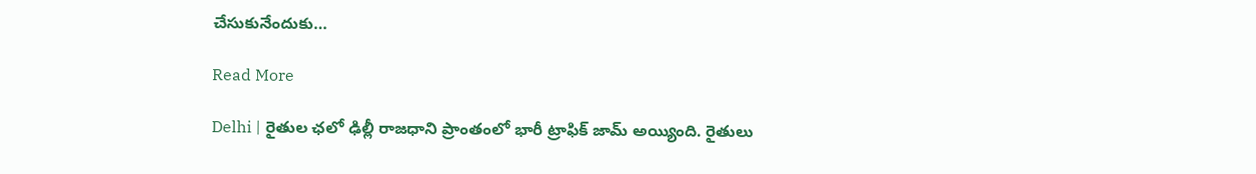చేసుకునేందుకు…

Read More

Delhi | రైతుల ఛలో ఢిల్లీ రాజధాని ప్రాంతంలో భారీ ట్రాఫిక్‌ జామ్ అయ్యింది. రైతులు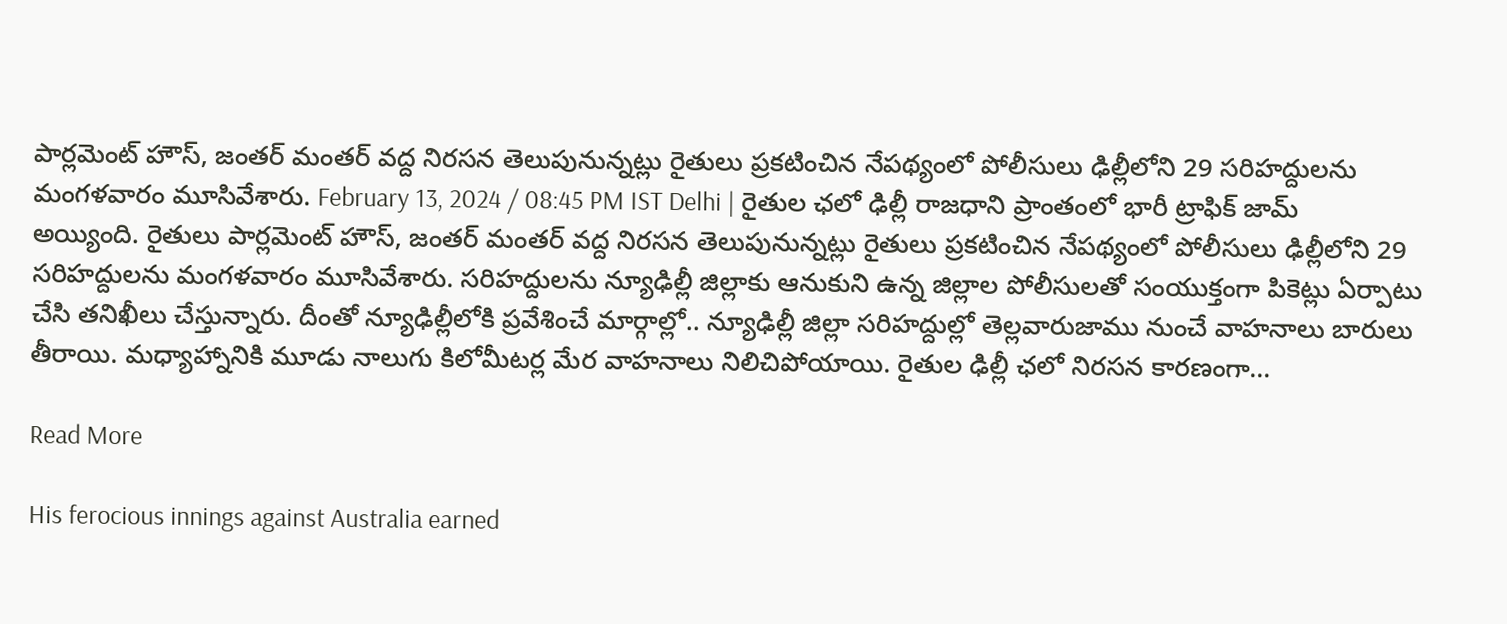పార్లమెంట్‌ హౌస్‌, జంతర్‌ మంతర్‌ వద్ద నిరసన తెలుపునున్నట్లు రైతులు ప్రకటించిన నేపథ్యంలో పోలీసులు ఢిల్లీలోని 29 సరిహద్దులను మంగళవారం మూసివేశారు. February 13, 2024 / 08:45 PM IST Delhi | రైతుల ఛలో ఢిల్లీ రాజధాని ప్రాంతంలో భారీ ట్రాఫిక్‌ జామ్ అయ్యింది. రైతులు పార్లమెంట్‌ హౌస్‌, జంతర్‌ మంతర్‌ వద్ద నిరసన తెలుపునున్నట్లు రైతులు ప్రకటించిన నేపథ్యంలో పోలీసులు ఢిల్లీలోని 29 సరిహద్దులను మంగళవారం మూసివేశారు. సరిహద్దులను న్యూఢిల్లీ జిల్లాకు ఆనుకుని ఉన్న జిల్లాల పోలీసులతో సంయుక్తంగా పికెట్లు ఏర్పాటు చేసి తనిఖీలు చేస్తున్నారు. దీంతో న్యూఢిల్లీలోకి ప్రవేశించే మార్గాల్లో.. న్యూఢిల్లీ జిల్లా సరిహద్దుల్లో తెల్లవారుజాము నుంచే వాహనాలు బారులు తీరాయి. మధ్యాహ్నానికి మూడు నాలుగు కిలోమీటర్ల మేర వాహనాలు నిలిచిపోయాయి. రైతుల ఢిల్లీ ఛలో నిరసన కారణంగా…

Read More

His ferocious innings against Australia earned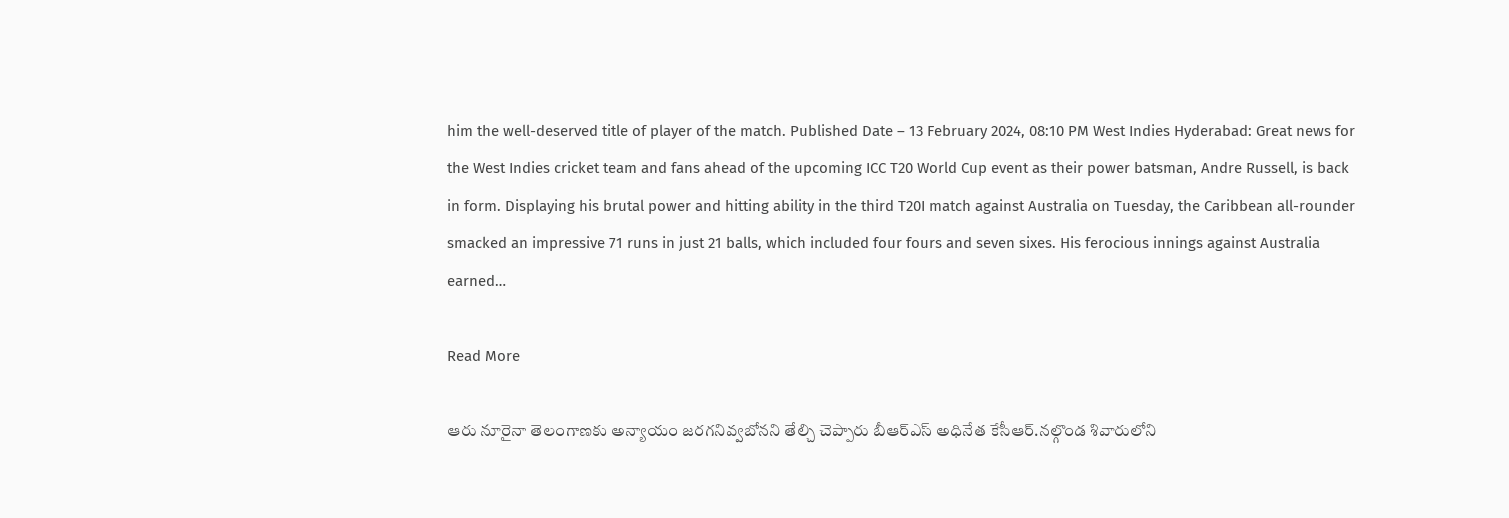him the well-deserved title of player of the match. Published Date – 13 February 2024, 08:10 PM West Indies Hyderabad: Great news for the West Indies cricket team and fans ahead of the upcoming ICC T20 World Cup event as their power batsman, Andre Russell, is back in form. Displaying his brutal power and hitting ability in the third T20I match against Australia on Tuesday, the Caribbean all-rounder smacked an impressive 71 runs in just 21 balls, which included four fours and seven sixes. His ferocious innings against Australia earned…

Read More

ఆరు నూరైనా తెలంగాణకు అన్యాయం జరగనివ్వబోనని తేల్చి చెప్పారు బీఆర్ఎస్ అధినేత కేసీఆర్.నల్గొండ శివారులోని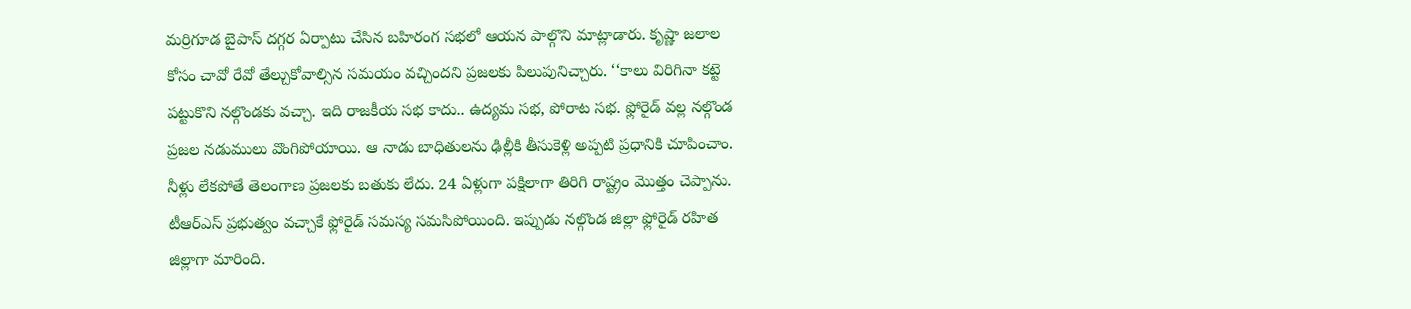మర్రిగూడ బైపాస్‌ దగ్గర ఏర్పాటు చేసిన బహిరంగ సభలో ఆయన పాల్గొని మాట్లాడారు. కృష్ణా జలాల కోసం చావో రేవో తేల్చుకోవాల్సిన సమయం వచ్చిందని ప్రజలకు పిలుపునిచ్చారు. ‘‘కాలు విరిగినా కట్టె పట్టుకొని నల్గొండకు వచ్చా. ఇది రాజకీయ సభ కాదు.. ఉద్యమ సభ, పోరాట సభ. ఫ్లోరైడ్‌ వల్ల నల్గొండ ప్రజల నడుములు వొంగిపోయాయి. ఆ నాడు బాధితులను ఢిల్లీకి తీసుకెళ్లి అప్పటి ప్రధానికి చూపించాం. నీళ్లు లేకపోతే తెలంగాణ ప్రజలకు బతుకు లేదు. 24 ఏళ్లుగా పక్షిలాగా తిరిగి రాష్ట్రం మొత్తం చెప్పాను. టీఆర్ఎస్ ప్రభుత్వం వచ్చాకే ఫ్లోరైడ్‌ సమస్య సమసిపోయింది. ఇప్పుడు నల్గొండ జిల్లా ఫ్లోరైడ్‌ రహిత జిల్లాగా మారింది.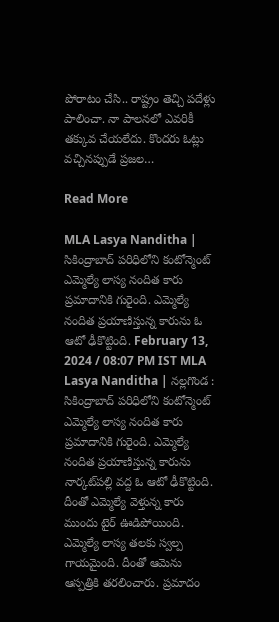పోరాటం చేసి.. రాష్ట్రం తెచ్చి పదేళ్లు పాలించా. నా పాలనలో ఎవరికీ తక్కువ చేయలేదు. కొందరు ఓట్లు వచ్చినప్పుడే ప్రజల…

Read More

MLA Lasya Nanditha | సికింద్రాబాద్ ప‌రిధిలోని కంటోన్మెంట్ ఎమ్మెల్యే లాస్య నందిత కారు ప్ర‌మాదానికి గురైంది. ఎమ్మెల్యే నందిత ప్ర‌యాణిస్తున్న కారును ఓ ఆటో ఢీకొట్టింది. February 13, 2024 / 08:07 PM IST MLA Lasya Nanditha | న‌ల్ల‌గొండ : సికింద్రాబాద్ ప‌రిధిలోని కంటోన్మెంట్ ఎమ్మెల్యే లాస్య నందిత కారు ప్ర‌మాదానికి గురైంది. ఎమ్మెల్యే నందిత ప్ర‌యాణిస్తున్న కారును నార్క‌ట్‌ప‌ల్లి వ‌ద్ద‌ ఓ ఆటో ఢీకొట్టింది. దీంతో ఎమ్మెల్యే వెళ్తున్న కారు ముందు టైర్ ఊడిపోయింది. ఎమ్మెల్యే లాస్య త‌ల‌కు స్వ‌ల్ప గాయ‌మైంది. దీంతో ఆమెను ఆస్ప‌త్రికి త‌ర‌లించారు. ప్ర‌మాదం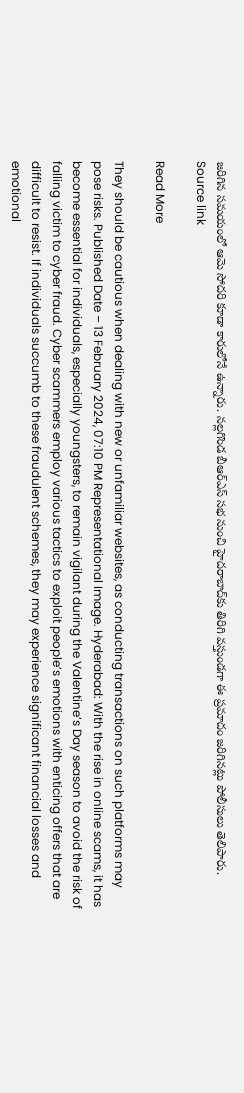జ‌రిగిన స‌మ‌యంలో ఆమె సోద‌రి కూడా కారులోనే ఉన్నారు. న‌ల్ల‌గొండ బీఆర్ఎస్ స‌భ నుంచి హైద‌రాబాద్‌కు తిరిగి వ‌స్తుండ‌గా ఈ ప్ర‌మాదం జ‌రిగిన‌ట్లు పోలీసులు తెలిపారు. Source link

Read More

They should be cautious when dealing with new or unfamiliar websites, as conducting transactions on such platforms may pose risks. Published Date – 13 February 2024, 07:10 PM Representational Image. Hyderabad: With the rise in online scams, it has become essential for individuals, especially youngsters, to remain vigilant during the Valentine’s Day season to avoid the risk of falling victim to cyber fraud. Cyber scammers employ various tactics to exploit people’s emotions with enticing offers that are difficult to resist. If individuals succumb to these fraudulent schemes, they may experience significant financial losses and emotional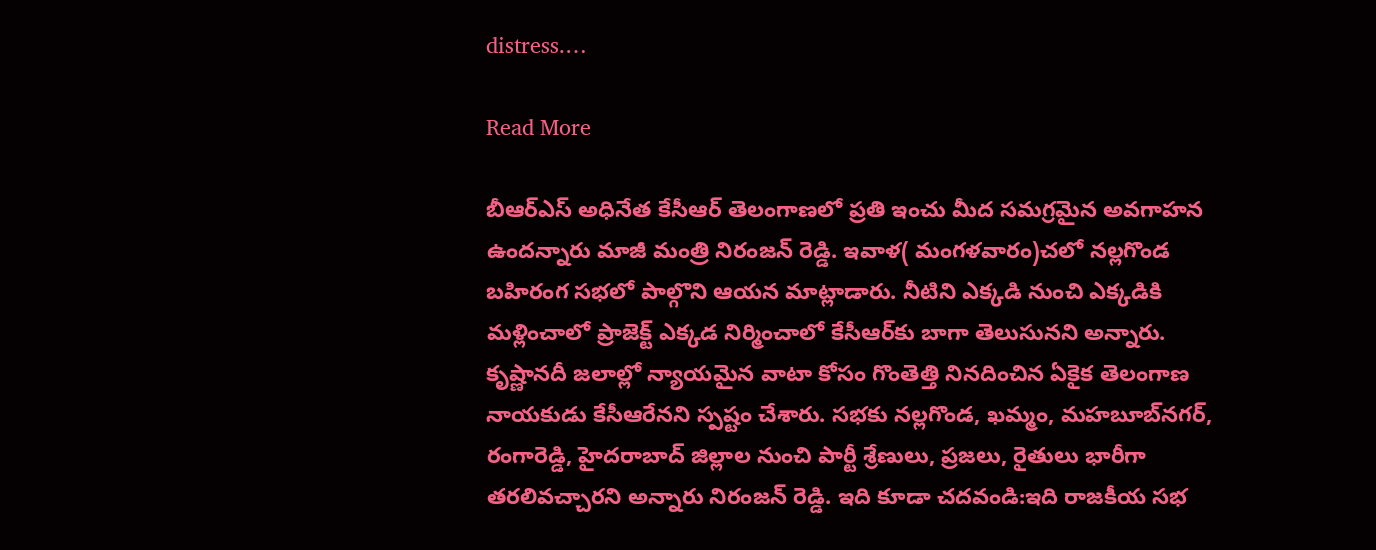distress.…

Read More

బీఆర్‌ఎస్‌ అధినేత కేసీఆర్‌ తెలంగాణలో ప్రతి ఇంచు మీద సమగ్రమైన అవగాహన ఉందన్నారు మాజీ మంత్రి నిరంజన్ రెడ్డి. ఇవాళ( మంగళవారం)చలో నల్లగొండ బహిరంగ సభలో పాల్గొని ఆయన మాట్లాడారు. నీటిని ఎక్కడి నుంచి ఎక్కడికి మళ్లించాలో ప్రాజెక్ట్‌ ఎక్కడ నిర్మించాలో కేసీఆర్‌కు బాగా తెలుసునని అన్నారు. కృష్ణానదీ జలాల్లో న్యాయమైన వాటా కోసం గొంతెత్తి నినదించిన ఏకైక తెలంగాణ నాయకుడు కేసీఆరేనని స్పష్టం చేశారు. సభకు నల్లగొండ, ఖమ్మం, మహబూబ్‌నగర్‌, రంగారెడ్డి, హైదరాబాద్‌ జిల్లాల నుంచి పార్టీ శ్రేణులు, ప్రజలు, రైతులు భారీగా తరలివ‌చ్చారని అన్నారు నిరంజన్ రెడ్డి. ఇది కూడా చదవండి:ఇది రాజకీయ సభ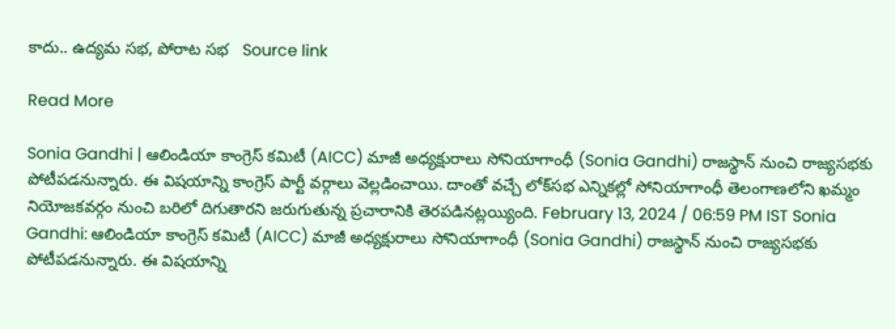కాదు.. ఉద్యమ సభ, పోరాట సభ   Source link

Read More

Sonia Gandhi | ఆలిండియా కాంగ్రెస్‌ కమిటీ (AICC) మాజీ అధ్యక్షురాలు సోనియాగాంధీ (Sonia Gandhi) రాజస్థాన్‌ నుంచి రాజ్యసభకు పోటీపడనున్నారు. ఈ విషయాన్ని కాంగ్రెస్‌ పార్టీ వర్గాలు వెల్లడించాయి. దాంతో వచ్చే లోక్‌సభ ఎన్నికల్లో సోనియాగాంధీ తెలంగాణలోని ఖమ్మం నియోజకవర్గం నుంచి బరిలో దిగుతారని జరుగుతున్న ప్రచారానికి తెరపడినట్లయ్యింది. February 13, 2024 / 06:59 PM IST Sonia Gandhi: ఆలిండియా కాంగ్రెస్‌ కమిటీ (AICC) మాజీ అధ్యక్షురాలు సోనియాగాంధీ (Sonia Gandhi) రాజస్థాన్‌ నుంచి రాజ్యసభకు పోటీపడనున్నారు. ఈ విషయాన్ని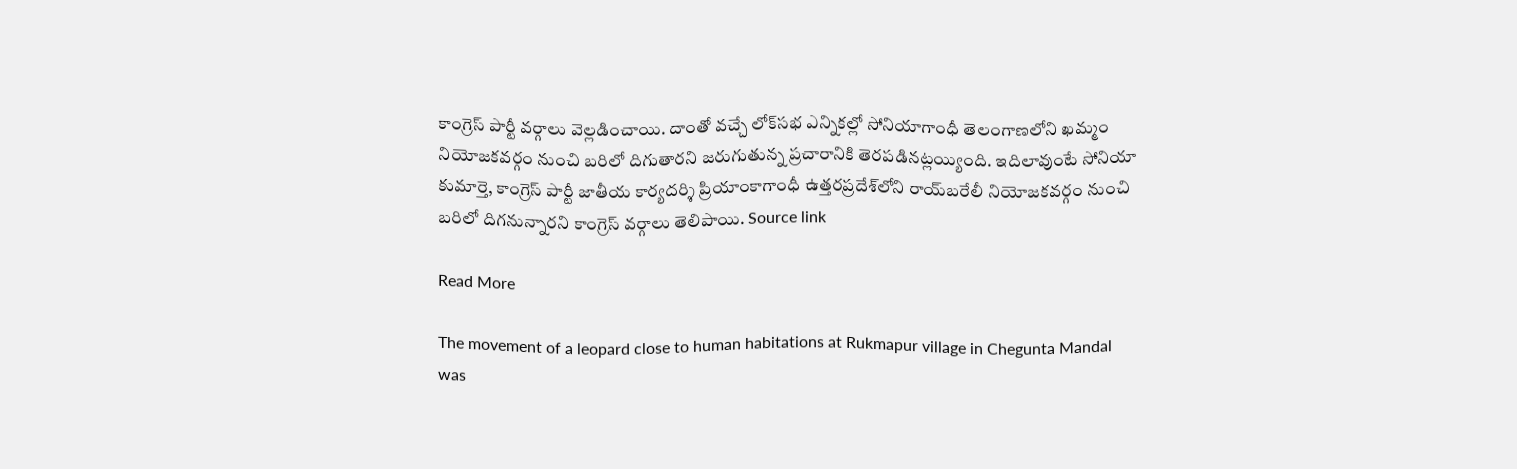కాంగ్రెస్‌ పార్టీ వర్గాలు వెల్లడించాయి. దాంతో వచ్చే లోక్‌సభ ఎన్నికల్లో సోనియాగాంధీ తెలంగాణలోని ఖమ్మం నియోజకవర్గం నుంచి బరిలో దిగుతారని జరుగుతున్న ప్రచారానికి తెరపడినట్లయ్యింది. ఇదిలావుంటే సోనియా కుమార్తె, కాంగ్రెస్‌ పార్టీ జాతీయ కార్యదర్శి ప్రియాంకాగాంధీ ఉత్తరప్రదేశ్‌లోని రాయ్‌బరేలీ నియోజకవర్గం నుంచి బరిలో దిగనున్నారని కాంగ్రెస్‌ వర్గాలు తెలిపాయి. Source link

Read More

The movement of a leopard close to human habitations at Rukmapur village in Chegunta Mandal was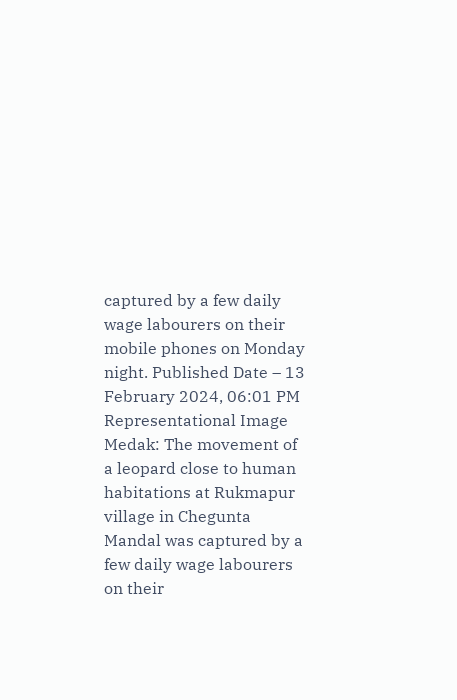captured by a few daily wage labourers on their mobile phones on Monday night. Published Date – 13 February 2024, 06:01 PM Representational Image Medak: The movement of a leopard close to human habitations at Rukmapur village in Chegunta Mandal was captured by a few daily wage labourers on their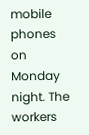mobile phones on Monday night. The workers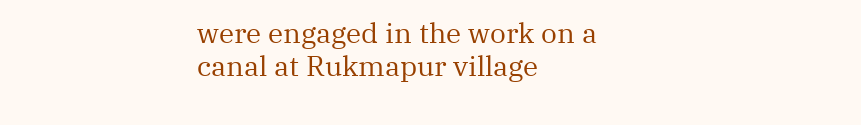were engaged in the work on a canal at Rukmapur village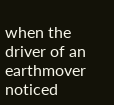when the driver of an earthmover noticed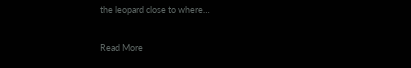the leopard close to where…

Read More